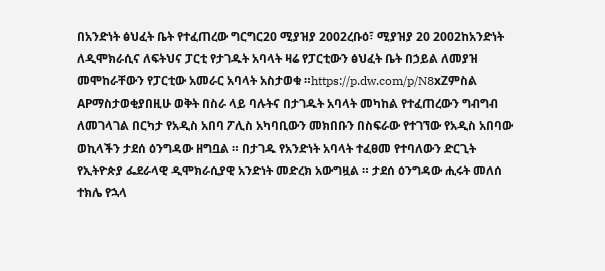በአንድነት ፅህፈት ቤት የተፈጠረው ግርግር20 ሚያዝያ 2002ረቡዕ፣ ሚያዝያ 20 2002ከአንድነት ለዲሞክራሲና ለፍትህና ፓርቲ የታገዱት አባላት ዛሬ የፓርቲውን ፅህፈት ቤት በኃይል ለመያዝ መሞከራቸውን የፓርቲው አመራር አባላት አስታወቁ ።https://p.dw.com/p/N8xZምስል APማስታወቂያበዚሁ ወቅት በስራ ላይ ባሉትና በታገዱት አባላት መካከል የተፈጠረውን ግብግብ ለመገላገል በርካታ የአዲስ አበባ ፖሊስ አካባቢውን መክበቡን በስፍራው የተገኘው የአዲስ አበባው ወኪላችን ታደሰ ዕንግዳው ዘግቧል ። በታገዱ የአንድነት አባላት ተፈፀመ የተባለውን ድርጊት የኢትዮጵያ ፌደራላዊ ዲሞክራሲያዊ አንድነት መድረክ አውግዟል ። ታደሰ ዕንግዳው ሒሩት መለሰ ተክሌ የኋላ